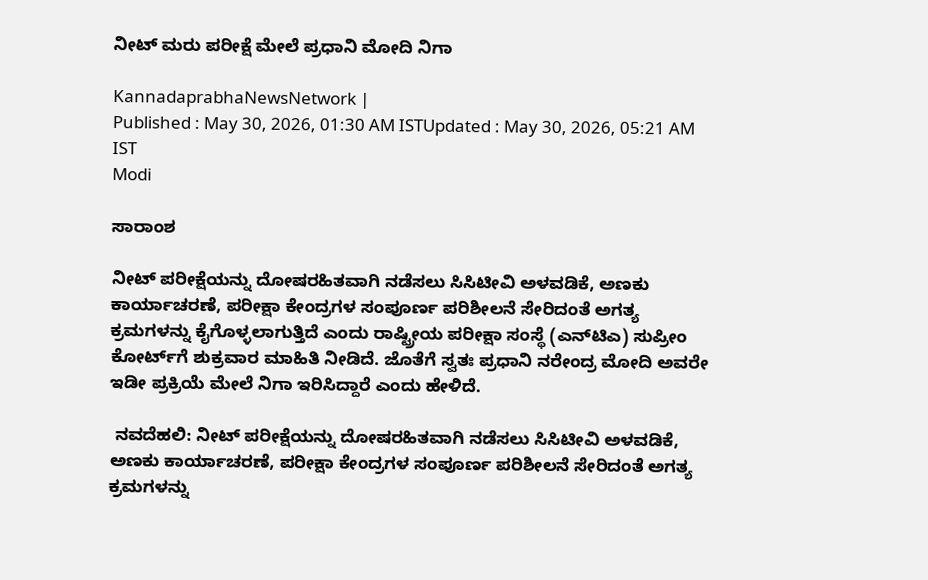ನೀಟ್‌ ಮರು ಪರೀಕ್ಷೆ ಮೇಲೆ ಪ್ರಧಾನಿ ಮೋದಿ ನಿಗಾ

KannadaprabhaNewsNetwork |
Published : May 30, 2026, 01:30 AM ISTUpdated : May 30, 2026, 05:21 AM IST
Modi

ಸಾರಾಂಶ

ನೀಟ್‌ ಪರೀಕ್ಷೆಯನ್ನು ದೋಷರಹಿತವಾಗಿ ನಡೆಸಲು ಸಿಸಿಟೀವಿ ಅಳವಡಿಕೆ, ಅಣಕು ಕಾರ್ಯಾಚರಣೆ, ಪರೀಕ್ಷಾ ಕೇಂದ್ರಗಳ ಸಂಪೂರ್ಣ ಪರಿಶೀಲನೆ ಸೇರಿದಂತೆ ಅಗತ್ಯ ಕ್ರಮಗಳನ್ನು ಕೈಗೊಳ್ಳಲಾಗುತ್ತಿದೆ ಎಂದು ರಾಷ್ಟ್ರೀಯ ಪರೀಕ್ಷಾ ಸಂಸ್ಥೆ (ಎನ್‌ಟಿಎ) ಸುಪ್ರೀಂ ಕೋರ್ಟ್‌ಗೆ ಶುಕ್ರವಾರ ಮಾಹಿತಿ ನೀಡಿದೆ. ಜೊತೆಗೆ ಸ್ವತಃ ಪ್ರಧಾನಿ ನರೇಂದ್ರ ಮೋದಿ ಅವರೇ ಇಡೀ ಪ್ರಕ್ರಿಯೆ ಮೇಲೆ ನಿಗಾ ಇರಿಸಿದ್ದಾರೆ ಎಂದು ಹೇಳಿದೆ.

 ನವದೆಹಲಿ: ನೀಟ್‌ ಪರೀಕ್ಷೆಯನ್ನು ದೋಷರಹಿತವಾಗಿ ನಡೆಸಲು ಸಿಸಿಟೀವಿ ಅಳವಡಿಕೆ, ಅಣಕು ಕಾರ್ಯಾಚರಣೆ, ಪರೀಕ್ಷಾ ಕೇಂದ್ರಗಳ ಸಂಪೂರ್ಣ ಪರಿಶೀಲನೆ ಸೇರಿದಂತೆ ಅಗತ್ಯ ಕ್ರಮಗಳನ್ನು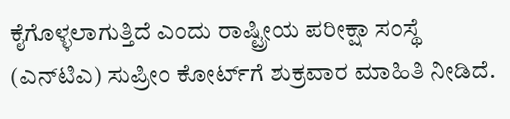ಕೈಗೊಳ್ಳಲಾಗುತ್ತಿದೆ ಎಂದು ರಾಷ್ಟ್ರೀಯ ಪರೀಕ್ಷಾ ಸಂಸ್ಥೆ (ಎನ್‌ಟಿಎ) ಸುಪ್ರೀಂ ಕೋರ್ಟ್‌ಗೆ ಶುಕ್ರವಾರ ಮಾಹಿತಿ ನೀಡಿದೆ.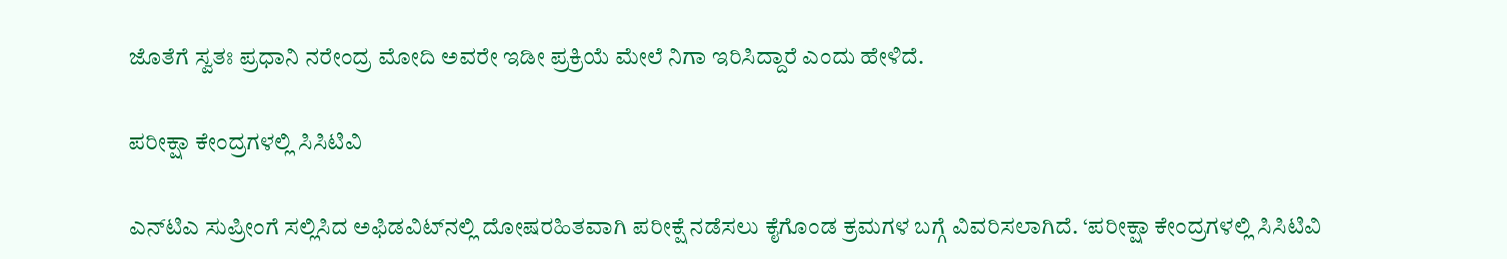ಜೊತೆಗೆ ಸ್ವತಃ ಪ್ರಧಾನಿ ನರೇಂದ್ರ ಮೋದಿ ಅವರೇ ಇಡೀ ಪ್ರಕ್ರಿಯೆ ಮೇಲೆ ನಿಗಾ ಇರಿಸಿದ್ದಾರೆ ಎಂದು ಹೇಳಿದೆ.

ಪರೀಕ್ಷಾ ಕೇಂದ್ರಗಳಲ್ಲಿ ಸಿಸಿಟಿವಿ

ಎನ್‌ಟಿಎ ಸುಪ್ರೀಂಗೆ ಸಲ್ಲಿಸಿದ ಅಫಿಡವಿಟ್‌ನಲ್ಲಿ ದೋಷರಹಿತವಾಗಿ ಪರೀಕ್ಷೆ ನಡೆಸಲು ಕೈಗೊಂಡ ಕ್ರಮಗಳ ಬಗ್ಗೆ ವಿವರಿಸಲಾಗಿದೆ. ‘ಪರೀಕ್ಷಾ ಕೇಂದ್ರಗಳಲ್ಲಿ ಸಿಸಿಟಿವಿ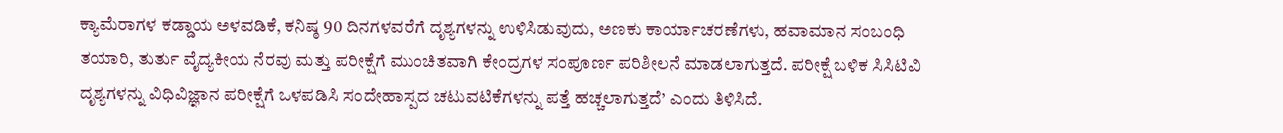ಕ್ಯಾಮೆರಾಗಳ ಕಡ್ಡಾಯ ಅಳವಡಿಕೆ, ಕನಿಷ್ಠ 90 ದಿನಗಳವರೆಗೆ ದೃಶ್ಯಗಳನ್ನು ಉಳಿಸಿಡುವುದು, ಅಣಕು ಕಾರ್ಯಾಚರಣೆಗಳು, ಹವಾಮಾನ ಸಂಬಂಧಿ ತಯಾರಿ, ತುರ್ತು ವೈದ್ಯಕೀಯ ನೆರವು ಮತ್ತು ಪರೀಕ್ಷೆಗೆ ಮುಂಚಿತವಾಗಿ ಕೇಂದ್ರಗಳ ಸಂಪೂರ್ಣ ಪರಿಶೀಲನೆ ಮಾಡಲಾಗುತ್ತದೆ. ಪರೀಕ್ಷೆ ಬಳಿಕ ಸಿಸಿಟಿವಿ ದೃಶ್ಯಗಳನ್ನು ವಿಧಿವಿಜ್ಞಾನ ಪರೀಕ್ಷೆಗೆ ಒಳಪಡಿಸಿ ಸಂದೇಹಾಸ್ಪದ ಚಟುವಟಿಕೆಗಳನ್ನು ಪತ್ತೆ ಹಚ್ಚಲಾಗುತ್ತದೆ’ ಎಂದು ತಿಳಿಸಿದೆ.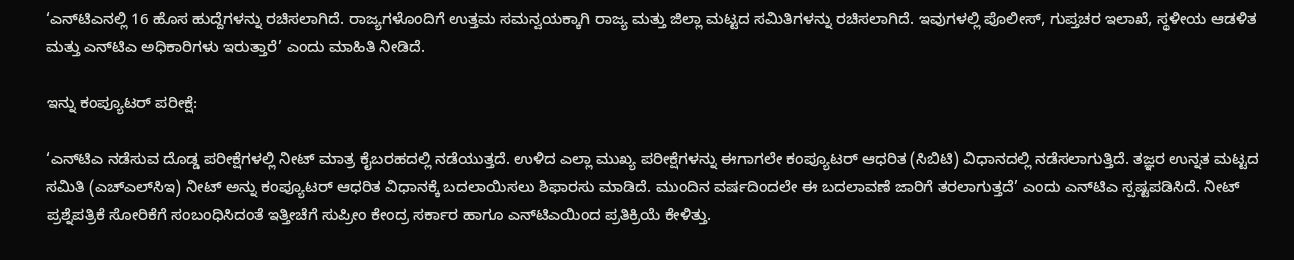‘ಎನ್‌ಟಿಎನಲ್ಲಿ 16 ಹೊಸ ಹುದ್ದೆಗಳನ್ನು ರಚಿಸಲಾಗಿದೆ. ರಾಜ್ಯಗಳೊಂದಿಗೆ ಉತ್ತಮ ಸಮನ್ವಯಕ್ಕಾಗಿ ರಾಜ್ಯ ಮತ್ತು ಜಿಲ್ಲಾ ಮಟ್ಟದ ಸಮಿತಿಗಳನ್ನು ರಚಿಸಲಾಗಿದೆ. ಇವುಗಳಲ್ಲಿ ಪೊಲೀಸ್, ಗುಪ್ತಚರ ಇಲಾಖೆ, ಸ್ಥಳೀಯ ಆಡಳಿತ ಮತ್ತು ಎನ್‌ಟಿಎ ಅಧಿಕಾರಿಗಳು ಇರುತ್ತಾರೆ’ ಎಂದು ಮಾಹಿತಿ ನೀಡಿದೆ.

ಇನ್ನು ಕಂಪ್ಯೂಟರ್‌ ಪರೀಕ್ಷೆ:

‘ಎನ್‌ಟಿಎ ನಡೆಸುವ ದೊಡ್ಡ ಪರೀಕ್ಷೆಗಳಲ್ಲಿ ನೀಟ್‌ ಮಾತ್ರ ಕೈಬರಹದಲ್ಲಿ ನಡೆಯುತ್ತದೆ. ಉಳಿದ ಎಲ್ಲಾ ಮುಖ್ಯ ಪರೀಕ್ಷೆಗಳನ್ನು ಈಗಾಗಲೇ ಕಂಪ್ಯೂಟರ್ ಆಧರಿತ (ಸಿಬಿಟಿ) ವಿಧಾನದಲ್ಲಿ ನಡೆಸಲಾಗುತ್ತಿದೆ. ತಜ್ಞರ ಉನ್ನತ ಮಟ್ಟದ ಸಮಿತಿ (ಎಚ್‌ಎಲ್‌ಸಿಇ) ನೀಟ್‌ ಅನ್ನು ಕಂಪ್ಯೂಟರ್ ಆಧರಿತ ವಿಧಾನಕ್ಕೆ ಬದಲಾಯಿಸಲು ಶಿಫಾರಸು ಮಾಡಿದೆ. ಮುಂದಿನ ವರ್ಷದಿಂದಲೇ ಈ ಬದಲಾವಣೆ ಜಾರಿಗೆ ತರಲಾಗುತ್ತದೆ’ ಎಂದು ಎನ್‌ಟಿಎ ಸ್ಪಷ್ಟಪಡಿಸಿದೆ. ನೀಟ್‌ ಪ್ರಶ್ನೆಪತ್ರಿಕೆ ಸೋರಿಕೆಗೆ ಸಂಬಂಧಿಸಿದಂತೆ ಇತ್ತೀಚೆಗೆ ಸುಪ್ರೀಂ ಕೇಂದ್ರ ಸರ್ಕಾರ ಹಾಗೂ ಎನ್‌ಟಿಎಯಿಂದ ಪ್ರತಿಕ್ರಿಯೆ ಕೇಳಿತ್ತು.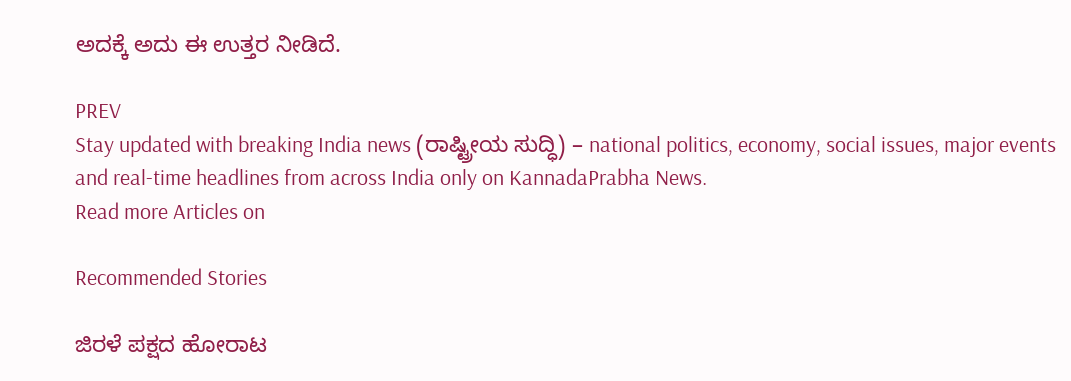ಅದಕ್ಕೆ ಅದು ಈ ಉತ್ತರ ನೀಡಿದೆ.

PREV
Stay updated with breaking India news (ರಾಷ್ಟ್ರೀಯ ಸುದ್ಧಿ) – national politics, economy, social issues, major events and real‑time headlines from across India only on KannadaPrabha News.
Read more Articles on

Recommended Stories

ಜಿರಳೆ ಪಕ್ಷದ ಹೋರಾಟ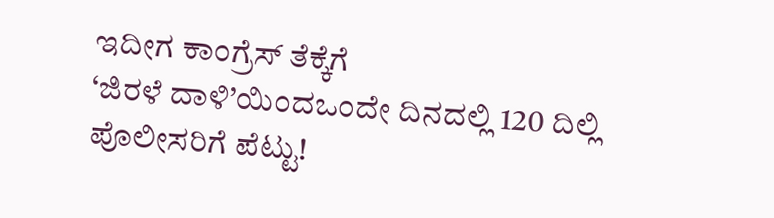ಇದೀಗ ಕಾಂಗ್ರೆಸ್ ತೆಕ್ಕೆಗೆ
‘ಜಿರಳೆ ದಾಳಿ’ಯಿಂದಒಂದೇ ದಿನದಲ್ಲಿ 120 ದಿಲ್ಲಿ ಪೊಲೀಸರಿಗೆ ಪೆಟ್ಟು!